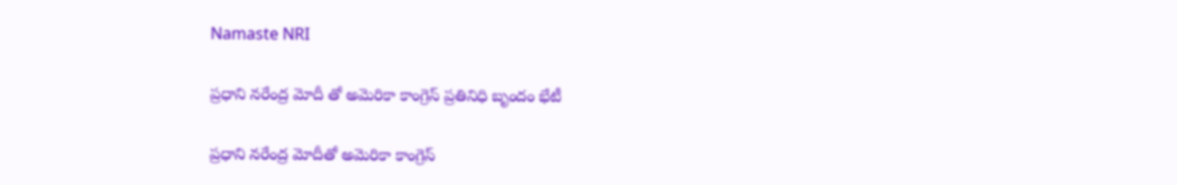Namaste NRI

ప్రధాని నరేంద్ర మోదీ తో అమెరికా కాంగ్రెస్ ప్రతినిధి బృందం భేటీ

ప్రధాని నరేంద్ర మోదీతో అమెరికా కాంగ్రెస్‌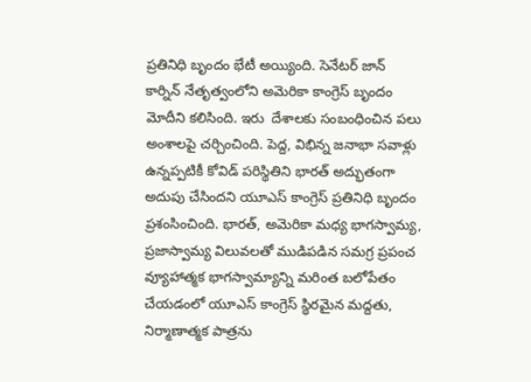ప్రతినిధి బృందం భేటీ అయ్యింది. సెనేటర్‌ జాన్‌ కార్నిన్‌ నేతృత్వంలోని అమెరికా కాంగ్రెస్‌ బృందం మోదీని కలిసింది. ఇరు  దేశాలకు సంబంధించిన పలు అంశాలపై చర్చించింది. పెద్ద, విభిన్న జనాభా సవాళ్లు ఉన్నప్పటికీ కోవిడ్‌ పరిస్థితిని భారత్‌ అద్భుతంగా అదుపు చేసిందని యూఎస్‌ కాంగ్రెస్‌ ప్రతినిధి బృందం ప్రశంసించింది. భారత్‌, అమెరికా మధ్య భాగస్వామ్య, ప్రజాస్వామ్య విలువలతో ముడిపడిన సమగ్ర ప్రపంచ వ్యూహాత్మక భాగస్వామ్యాన్ని మరింత బలోపేతం చేయడంలో యూఎస్‌ కాంగ్రెస్‌ స్థిరమైన మద్దతు, నిర్మాణాత్మక పాత్రను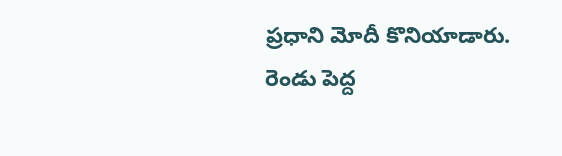ప్రధాని మోదీ కొనియాడారు. రెండు పెద్ద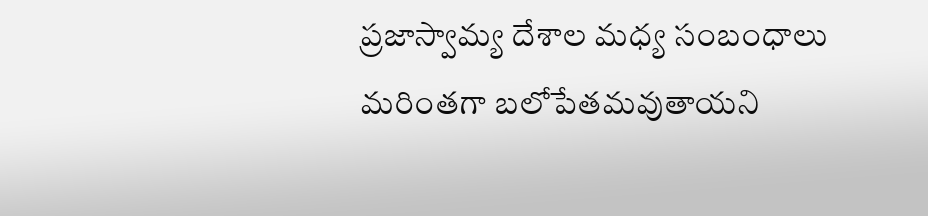ప్రజాస్వామ్య దేశాల మధ్య సంబంధాలు మరింతగా బలోపేతమవుతాయని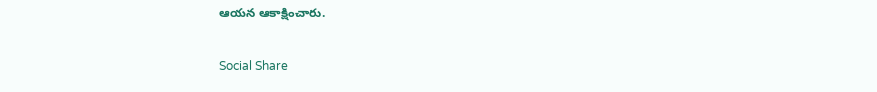ఆయన ఆకాక్షించారు.

Social Share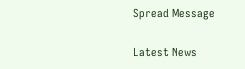Spread Message

Latest News